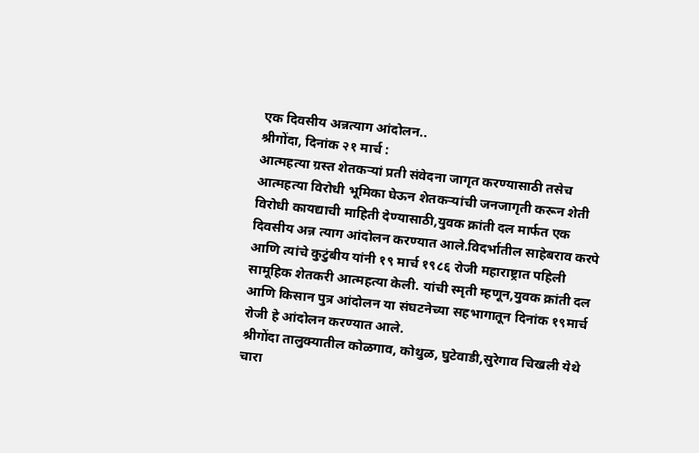एक दिवसीय अन्नत्याग आंदोलन..
श्रीगोंदा, दिनांक २१ मार्च :
आत्महत्या ग्रस्त शेतकऱ्यां प्रती संवेदना जागृत करण्यासाठी तसेच आत्महत्या विरोधी भूमिका घेऊन शेतकऱ्यांची जनजागृती करून शेती विरोधी कायद्याची माहिती देण्यासाठी,युवक क्रांती दल मार्फत एक दिवसीय अन्न त्याग आंदोलन करण्यात आले.विदर्भातील साहेबराव करपे आणि त्यांचे कुटुंबीय यांनी १९ मार्च १९८६ रोजी महाराष्ट्रात पहिली सामूहिक शेतकरी आत्महत्या केली. यांची स्मृती म्हणून,युवक क्रांती दल आणि किसान पुत्र आंदोलन या संघटनेच्या सहभागातून दिनांक १९मार्च रोजी हे आंदोलन करण्यात आले.
श्रीगोंदा तालुक्यातील कोळगाव, कोथुळ, घुटेवाडी,सुरेगाव चिखली येथे चारा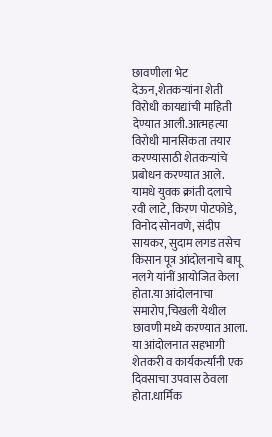छावणीला भेट देऊन,शेतकऱ्यांना शेती विरोधी कायद्यांची माहिती देण्यात आली.आत्महत्या विरोधी मानसिकता तयार करण्यासाठी शेतकऱ्यांचे प्रबोधन करण्यात आले.
यामधे युवक क्रांती दलाचे रवी लाटे, किरण पोटफोडे, विनोद सोनवणे, संदीप सायकर, सुदाम लगड तसेच किसान पूत्र आंदोलनाचे बापू नलगे यांनीं आयोजित केला होता.या आंदोलनाचा समारोप,चिखली येथील छावणी मध्ये करण्यात आला.
या आंदोलनात सहभागी शेतकरी व कार्यकर्त्यांनी एक दिवसाचा उपवास ठेवला होता.धार्मिक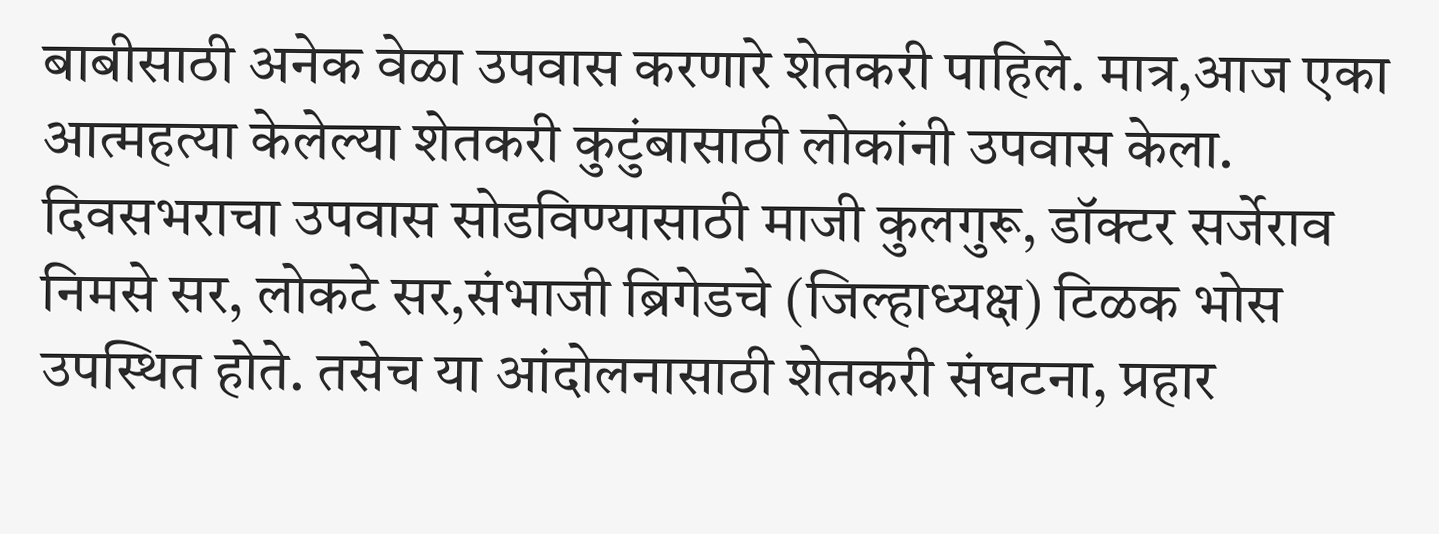बाबीसाठी अनेक वेळा उपवास करणारे शेतकरी पाहिले. मात्र,आज एका आत्महत्या केलेल्या शेतकरी कुटुंबासाठी लोकांनी उपवास केला.
दिवसभराचा उपवास सोडविण्यासाठी माजी कुलगुरू, डॉक्टर सर्जेराव निमसे सर, लोकटे सर,संभाजी ब्रिगेडचे (जिल्हाध्यक्ष) टिळक भोस उपस्थित होते. तसेच या आंदोलनासाठी शेतकरी संघटना, प्रहार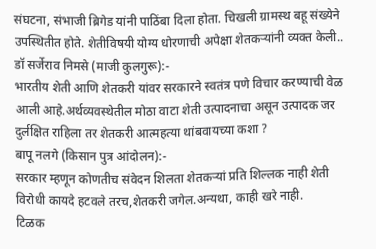संघटना, संभाजी ब्रिगेड यांनी पाठिंबा दिला होता. चिखली ग्रामस्थ बहू संख्येने उपस्थितीत होते. शेतीविषयी योग्य धोरणाची अपेक्षा शेतकऱ्यांनी व्यक्त केली..
डॉ सर्जेराव निमसे (माजी कुलगुरू):-
भारतीय शेती आणि शेतकरी यांवर सरकारने स्वतंत्र पणे विचार करण्याची वेळ आली आहे.अर्थव्यवस्थेतील मोठा वाटा शेती उत्पादनाचा असून उत्पादक जर दुर्लक्षित राहिला तर शेतकरी आत्महत्या थांबवायच्या कशा ?
बापू नलगे (किसान पुत्र आंदोलन):-
सरकार म्हणून कोणतीच संवेदन शिलता शेतकऱ्यां प्रति शिल्लक नाही शेती विरोधी कायदे हटवले तरच,शेतकरी जगेल.अन्यथा, काही खरे नाही.
टिळक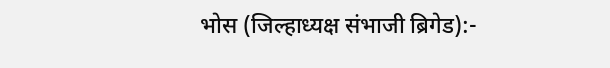भोस (जिल्हाध्यक्ष संभाजी ब्रिगेड):-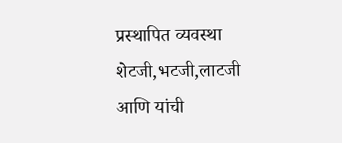प्रस्थापित व्यवस्था शेटजी,भटजी,लाटजी आणि यांची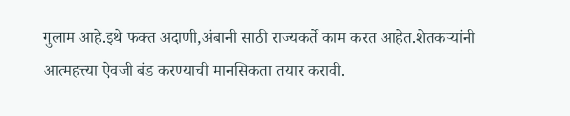गुलाम आहे.इथे फक्त अदाणी,अंबानी साठी राज्यकर्ते काम करत आहेत.शेतकऱ्यांनी आत्महत्त्या ऐवजी बंड करण्याची मानसिकता तयार करावी.